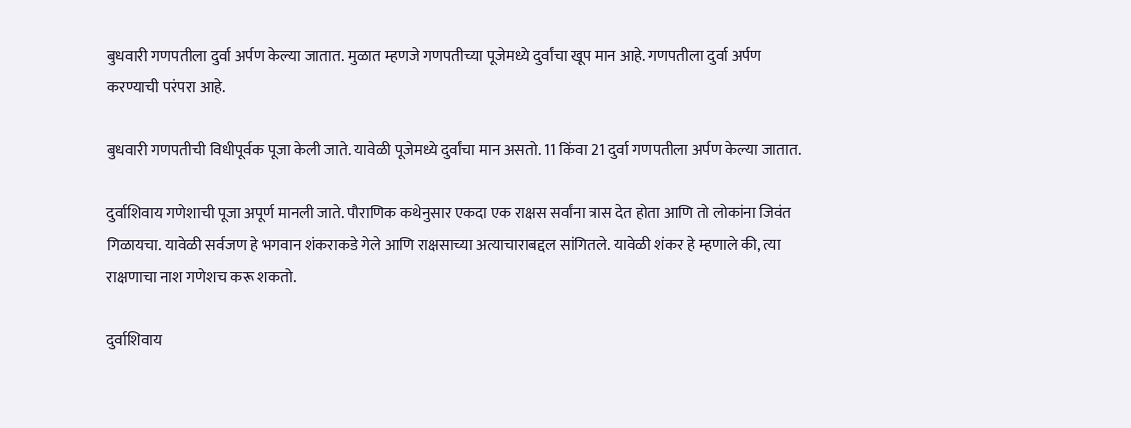बुधवारी गणपतीला दुर्वा अर्पण केल्या जातात. मुळात म्हणजे गणपतीच्या पूजेमध्ये दुर्वांचा खूप मान आहे. गणपतीला दुर्वा अर्पण करण्याची परंपरा आहे.

बुधवारी गणपतीची विधीपूर्वक पूजा केली जाते. यावेळी पूजेमध्ये दुर्वांचा मान असतो. 11 किंवा 21 दुर्वा गणपतीला अर्पण केल्या जातात.

दुर्वाशिवाय गणेशाची पूजा अपूर्ण मानली जाते. पौराणिक कथेनुसार एकदा एक राक्षस सर्वांना त्रास देत होता आणि तो लोकांना जिवंत गिळायचा. यावेळी सर्वजण हे भगवान शंकराकडे गेले आणि राक्षसाच्या अत्याचाराबद्दल सांगितले. यावेळी शंकर हे म्हणाले की, त्या राक्षणाचा नाश गणेशच करू शकतो.

दुर्वाशिवाय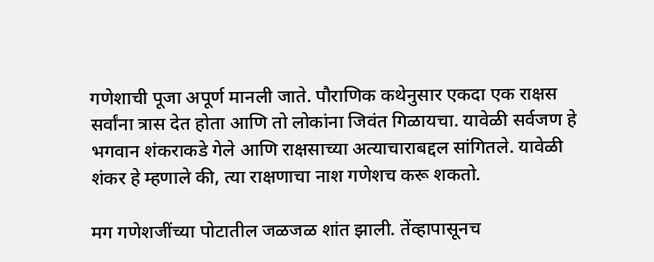गणेशाची पूजा अपूर्ण मानली जाते. पौराणिक कथेनुसार एकदा एक राक्षस सर्वांना त्रास देत होता आणि तो लोकांना जिवंत गिळायचा. यावेळी सर्वजण हे भगवान शंकराकडे गेले आणि राक्षसाच्या अत्याचाराबद्दल सांगितले. यावेळी शंकर हे म्हणाले की, त्या राक्षणाचा नाश गणेशच करू शकतो.

मग गणेशजींच्या पोटातील जळजळ शांत झाली. तेंव्हापासूनच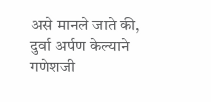असे मानले जाते की, दुर्वा अर्पण केल्याने गणेशजी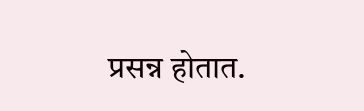प्रसन्न होतात.